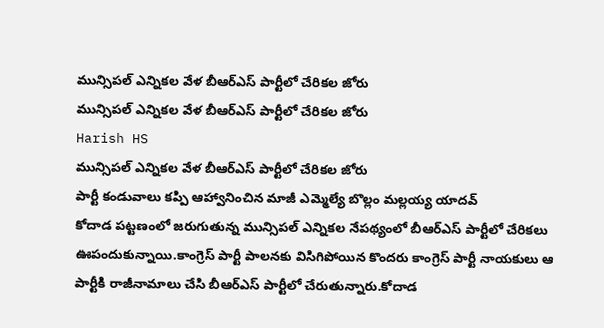మున్సిపల్ ఎన్నికల వేళ బీఆర్ఎస్ పార్టీలో చేరికల జోరు
మున్సిపల్ ఎన్నికల వేళ బీఆర్ఎస్ పార్టీలో చేరికల జోరు
Harish HS
మున్సిపల్ ఎన్నికల వేళ బీఆర్ఎస్ పార్టీలో చేరికల జోరు
పార్టీ కండువాలు కప్పి ఆహ్వానించిన మాజీ ఎమ్మెల్యే బొల్లం మల్లయ్య యాదవ్
కోదాడ పట్టణంలో జరుగుతున్న మున్సిపల్ ఎన్నికల నేపథ్యంలో బీఆర్ఎస్ పార్టీలో చేరికలు ఊపందుకున్నాయి.కాంగ్రెస్ పార్టీ పాలనకు విసిగిపోయిన కొందరు కాంగ్రెస్ పార్టీ నాయకులు ఆ పార్టీకి రాజీనామాలు చేసి బీఆర్ఎస్ పార్టీలో చేరుతున్నారు.కోదాడ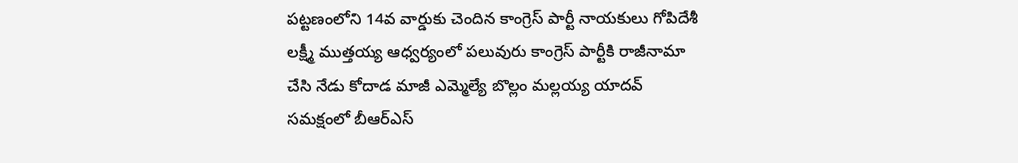పట్టణంలోని 14వ వార్డుకు చెందిన కాంగ్రెస్ పార్టీ నాయకులు గోపిదేశీ లక్ష్మీ ముత్తయ్య ఆధ్వర్యంలో పలువురు కాంగ్రెస్ పార్టీకి రాజీనామా చేసి నేడు కోదాడ మాజీ ఎమ్మెల్యే బొల్లం మల్లయ్య యాదవ్ సమక్షంలో బీఆర్ఎస్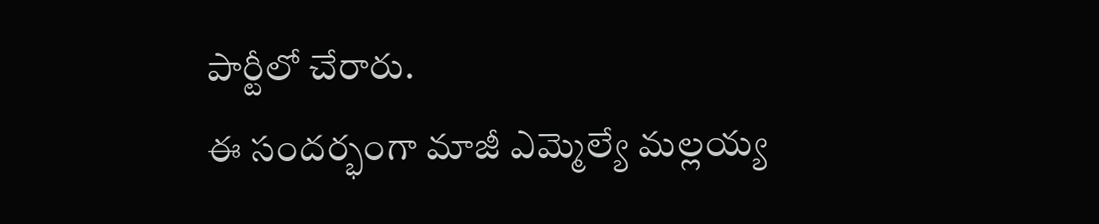పార్టీలో చేరారు.
ఈ సందర్భంగా మాజీ ఎమ్మెల్యే మల్లయ్య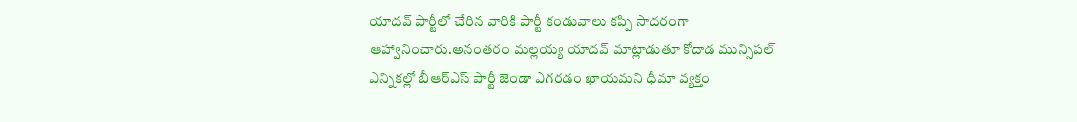యాదవ్ పార్టీలో చేరిన వారికి పార్టీ కండువాలు కప్పి సాదరంగా ఆహ్వానించారు.అనంతరం మల్లయ్య యాదవ్ మాట్లాడుతూ కోదాడ మున్సిపల్ ఎన్నికల్లో బీఆర్ఎస్ పార్టీ జెండా ఎగరడం ఖాయమని ధీమా వ్యక్తం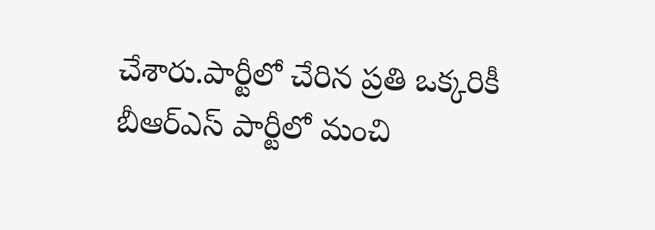చేశారు.పార్టీలో చేరిన ప్రతి ఒక్కరికీ బీఆర్ఎస్ పార్టీలో మంచి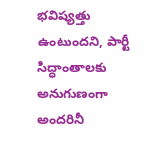భవిష్యత్తు ఉంటుందని, పార్టీ సిద్ధాంతాలకు అనుగుణంగా అందరినీ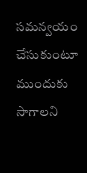సమన్వయం చేసుకుంటూ ముందుకు సాగాలని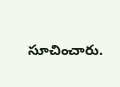సూచించారు.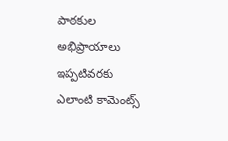పాఠకుల అభిప్రాయాలు
ఇప్పటివరకు ఎలాంటి కామెంట్స్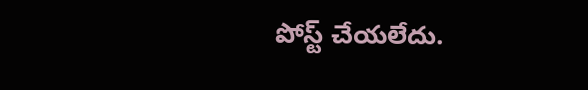పోస్ట్ చేయలేదు.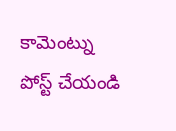కామెంట్ను పోస్ట్ చేయండి